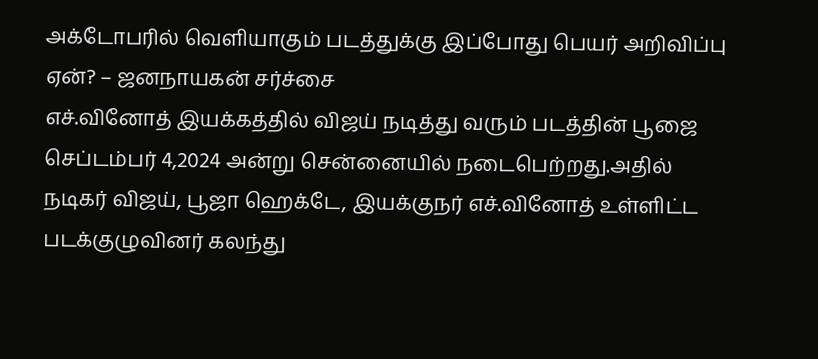அக்டோபரில் வெளியாகும் படத்துக்கு இப்போது பெயர் அறிவிப்பு ஏன்? – ஜனநாயகன் சர்ச்சை
எச்.வினோத் இயக்கத்தில் விஜய் நடித்து வரும் படத்தின் பூஜை செப்டம்பர் 4,2024 அன்று சென்னையில் நடைபெற்றது.அதில் நடிகர் விஜய், பூஜா ஹெக்டே, இயக்குநர் எச்.வினோத் உள்ளிட்ட படக்குழுவினர் கலந்து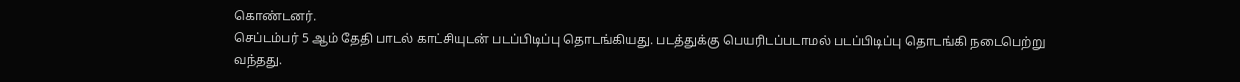கொண்டனர்.
செப்டம்பர் 5 ஆம் தேதி பாடல் காட்சியுடன் படப்பிடிப்பு தொடங்கியது. படத்துக்கு பெயரிடப்படாமல் படப்பிடிப்பு தொடங்கி நடைபெற்று வந்தது.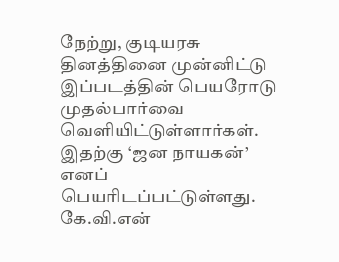நேற்று, குடியரசு தினத்தினை முன்னிட்டு இப்படத்தின் பெயரோடு முதல்பார்வை வெளியிட்டுள்ளார்கள். இதற்கு ‘ஜன நாயகன்’ எனப் பெயரிடப்பட்டுள்ளது.
கே.வி.என்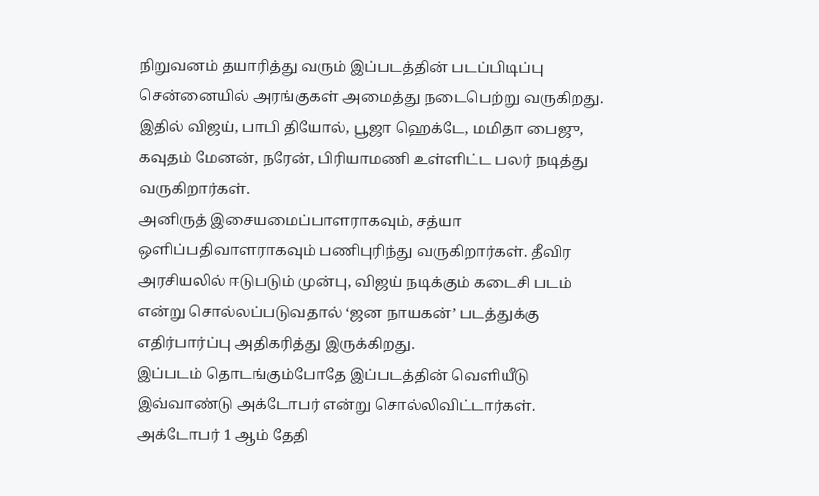நிறுவனம் தயாரித்து வரும் இப்படத்தின் படப்பிடிப்பு சென்னையில் அரங்குகள் அமைத்து நடைபெற்று வருகிறது. இதில் விஜய், பாபி தியோல், பூஜா ஹெக்டே, மமிதா பைஜு, கவுதம் மேனன், நரேன், பிரியாமணி உள்ளிட்ட பலர் நடித்து வருகிறார்கள்.
அனிருத் இசையமைப்பாளராகவும், சத்யா ஒளிப்பதிவாளராகவும் பணிபுரிந்து வருகிறார்கள். தீவிர அரசியலில் ஈடுபடும் முன்பு, விஜய் நடிக்கும் கடைசி படம் என்று சொல்லப்படுவதால் ‘ஜன நாயகன்’ படத்துக்கு எதிர்பார்ப்பு அதிகரித்து இருக்கிறது.
இப்படம் தொடங்கும்போதே இப்படத்தின் வெளியீடு இவ்வாண்டு அக்டோபர் என்று சொல்லிவிட்டார்கள்.
அக்டோபர் 1 ஆம் தேதி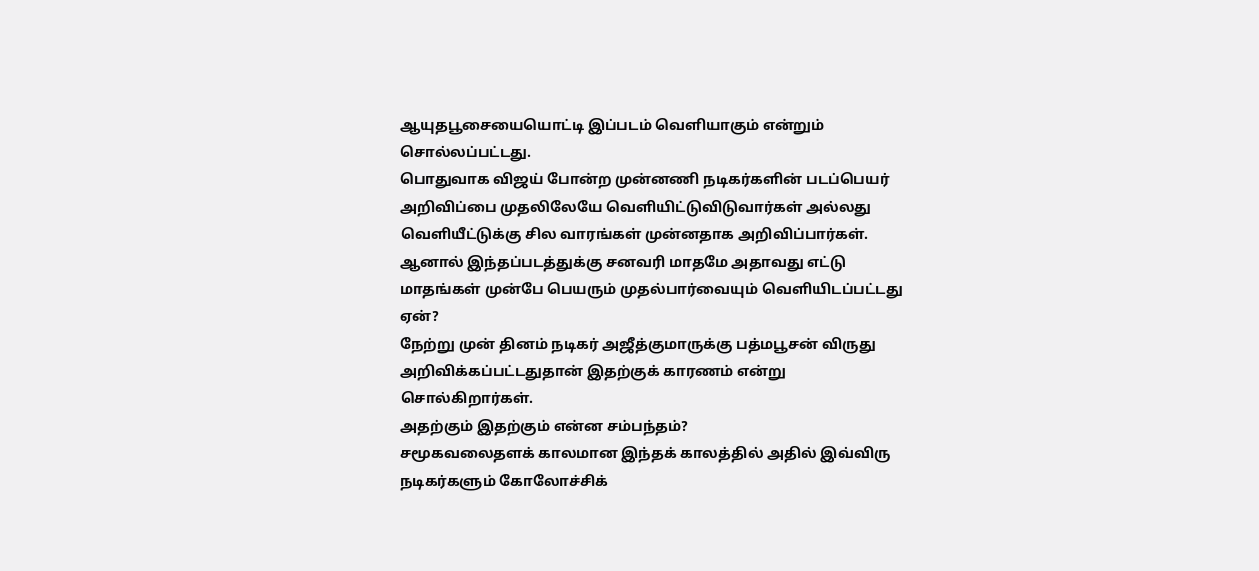ஆயுதபூசையையொட்டி இப்படம் வெளியாகும் என்றும் சொல்லப்பட்டது.
பொதுவாக விஜய் போன்ற முன்னணி நடிகர்களின் படப்பெயர் அறிவிப்பை முதலிலேயே வெளியிட்டுவிடுவார்கள் அல்லது வெளியீட்டுக்கு சில வாரங்கள் முன்னதாக அறிவிப்பார்கள்.
ஆனால் இந்தப்படத்துக்கு சனவரி மாதமே அதாவது எட்டு மாதங்கள் முன்பே பெயரும் முதல்பார்வையும் வெளியிடப்பட்டது ஏன்?
நேற்று முன் தினம் நடிகர் அஜீத்குமாருக்கு பத்மபூசன் விருது அறிவிக்கப்பட்டதுதான் இதற்குக் காரணம் என்று சொல்கிறார்கள்.
அதற்கும் இதற்கும் என்ன சம்பந்தம்?
சமூகவலைதளக் காலமான இந்தக் காலத்தில் அதில் இவ்விரு நடிகர்களும் கோலோச்சிக்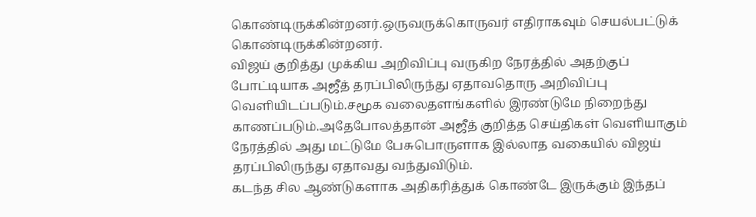கொண்டிருக்கின்றனர்.ஒருவருக்கொருவர் எதிராகவும் செயல்பட்டுக் கொண்டிருக்கின்றனர்.
விஜய் குறித்து முக்கிய அறிவிப்பு வருகிற நேரத்தில் அதற்குப் போட்டியாக அஜீத் தரப்பிலிருந்து ஏதாவதொரு அறிவிப்பு வெளியிடப்படும்.சமூக வலைதளங்களில் இரண்டுமே நிறைந்து காணப்படும்.அதேபோலத்தான் அஜீத் குறித்த செய்திகள் வெளியாகும் நேரத்தில் அது மட்டுமே பேசுபொருளாக இல்லாத வகையில் விஜய் தரப்பிலிருந்து ஏதாவது வந்துவிடும்.
கடந்த சில ஆண்டுகளாக அதிகரித்துக் கொண்டே இருக்கும் இந்தப்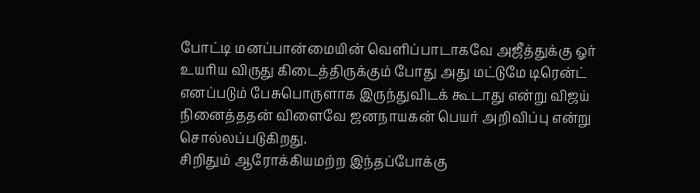போட்டி மனப்பான்மையின் வெளிப்பாடாகவே அஜீத்துக்கு ஓர் உயரிய விருது கிடைத்திருக்கும் போது அது மட்டுமே டிரென்ட் எனப்படும் பேசுபொருளாக இருந்துவிடக் கூடாது என்று விஜய் நினைத்ததன் விளைவே ஜனநாயகன் பெயர் அறிவிப்பு என்று சொல்லப்படுகிறது.
சிறிதும் ஆரோக்கியமற்ற இந்தப்போக்கு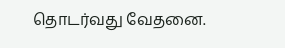தொடர்வது வேதனை.